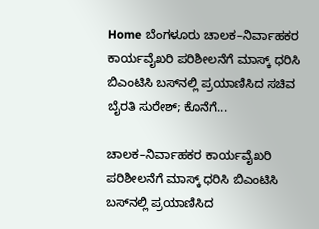Home ಬೆಂಗಳೂರು ಚಾಲಕ–ನಿರ್ವಾಹಕರ ಕಾರ್ಯವೈಖರಿ ಪರಿಶೀಲನೆಗೆ ಮಾಸ್ಕ್ ಧರಿಸಿ ಬಿಎಂಟಿಸಿ ಬಸ್‌ನಲ್ಲಿ ಪ್ರಯಾಣಿಸಿದ ಸಚಿವ ಬೈರತಿ ಸುರೇಶ್; ಕೊನೆಗೆ...

ಚಾಲಕ–ನಿರ್ವಾಹಕರ ಕಾರ್ಯವೈಖರಿ ಪರಿಶೀಲನೆಗೆ ಮಾಸ್ಕ್ ಧರಿಸಿ ಬಿಎಂಟಿಸಿ ಬಸ್‌ನಲ್ಲಿ ಪ್ರಯಾಣಿಸಿದ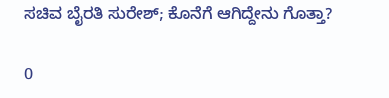ಸಚಿವ ಬೈರತಿ ಸುರೇಶ್; ಕೊನೆಗೆ ಆಗಿದ್ದೇನು ಗೊತ್ತಾ?

0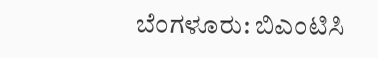ಬೆಂಗಳೂರು: ಬಿಎಂಟಿಸಿ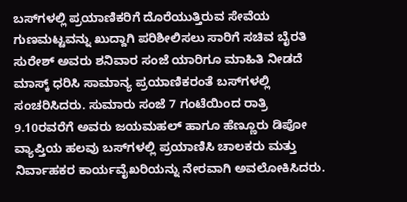ಬಸ್‌ಗಳಲ್ಲಿ ಪ್ರಯಾಣಿಕರಿಗೆ ದೊರೆಯುತ್ತಿರುವ ಸೇವೆಯ ಗುಣಮಟ್ಟವನ್ನು ಖುದ್ದಾಗಿ ಪರಿಶೀಲಿಸಲು ಸಾರಿಗೆ ಸಚಿವ ಬೈರತಿ ಸುರೇಶ್ ಅವರು ಶನಿವಾರ ಸಂಜೆ ಯಾರಿಗೂ ಮಾಹಿತಿ ನೀಡದೆ ಮಾಸ್ಕ್ ಧರಿಸಿ ಸಾಮಾನ್ಯ ಪ್ರಯಾಣಿಕರಂತೆ ಬಸ್‌ಗಳಲ್ಲಿ ಸಂಚರಿಸಿದರು. ಸುಮಾರು ಸಂಜೆ 7 ಗಂಟೆಯಿಂದ ರಾತ್ರಿ 9.10ರವರೆಗೆ ಅವರು ಜಯಮಹಲ್ ಹಾಗೂ ಹೆಣ್ಣೂರು ಡಿಪೋ ವ್ಯಾಪ್ತಿಯ ಹಲವು ಬಸ್‌ಗಳಲ್ಲಿ ಪ್ರಯಾಣಿಸಿ ಚಾಲಕರು ಮತ್ತು ನಿರ್ವಾಹಕರ ಕಾರ್ಯವೈಖರಿಯನ್ನು ನೇರವಾಗಿ ಅವಲೋಕಿಸಿದರು.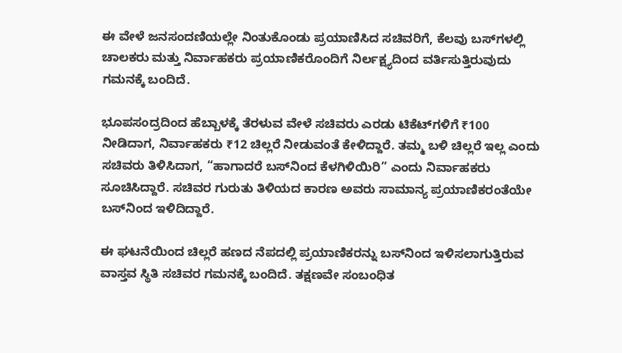ಈ ವೇಳೆ ಜನಸಂದಣಿಯಲ್ಲೇ ನಿಂತುಕೊಂಡು ಪ್ರಯಾಣಿಸಿದ ಸಚಿವರಿಗೆ, ಕೆಲವು ಬಸ್‌ಗಳಲ್ಲಿ ಚಾಲಕರು ಮತ್ತು ನಿರ್ವಾಹಕರು ಪ್ರಯಾಣಿಕರೊಂದಿಗೆ ನಿರ್ಲಕ್ಷ್ಯದಿಂದ ವರ್ತಿಸುತ್ತಿರುವುದು ಗಮನಕ್ಕೆ ಬಂದಿದೆ.

ಭೂಪಸಂದ್ರದಿಂದ ಹೆಬ್ಬಾಳಕ್ಕೆ ತೆರಳುವ ವೇಳೆ ಸಚಿವರು ಎರಡು ಟಿಕೆಟ್‌ಗಳಿಗೆ ₹100 ನೀಡಿದಾಗ, ನಿರ್ವಾಹಕರು ₹12 ಚಿಲ್ಲರೆ ನೀಡುವಂತೆ ಕೇಳಿದ್ದಾರೆ. ತಮ್ಮ ಬಳಿ ಚಿಲ್ಲರೆ ಇಲ್ಲ ಎಂದು ಸಚಿವರು ತಿಳಿಸಿದಾಗ, “ಹಾಗಾದರೆ ಬಸ್‌ನಿಂದ ಕೆಳಗಿಳಿಯಿರಿ” ಎಂದು ನಿರ್ವಾಹಕರು ಸೂಚಿಸಿದ್ದಾರೆ. ಸಚಿವರ ಗುರುತು ತಿಳಿಯದ ಕಾರಣ ಅವರು ಸಾಮಾನ್ಯ ಪ್ರಯಾಣಿಕರಂತೆಯೇ ಬಸ್‌ನಿಂದ ಇಳಿದಿದ್ದಾರೆ.

ಈ ಘಟನೆಯಿಂದ ಚಿಲ್ಲರೆ ಹಣದ ನೆಪದಲ್ಲಿ ಪ್ರಯಾಣಿಕರನ್ನು ಬಸ್‌ನಿಂದ ಇಳಿಸಲಾಗುತ್ತಿರುವ ವಾಸ್ತವ ಸ್ಥಿತಿ ಸಚಿವರ ಗಮನಕ್ಕೆ ಬಂದಿದೆ. ತಕ್ಷಣವೇ ಸಂಬಂಧಿತ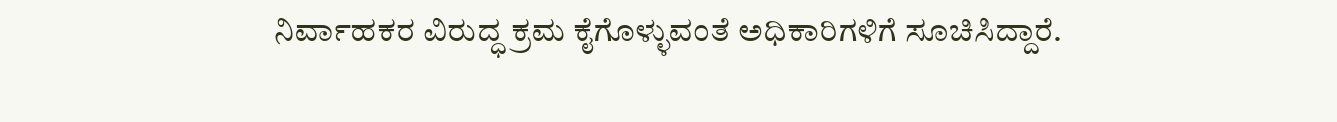ನಿರ್ವಾಹಕರ ವಿರುದ್ಧ ಕ್ರಮ ಕೈಗೊಳ್ಳುವಂತೆ ಅಧಿಕಾರಿಗಳಿಗೆ ಸೂಚಿಸಿದ್ದಾರೆ.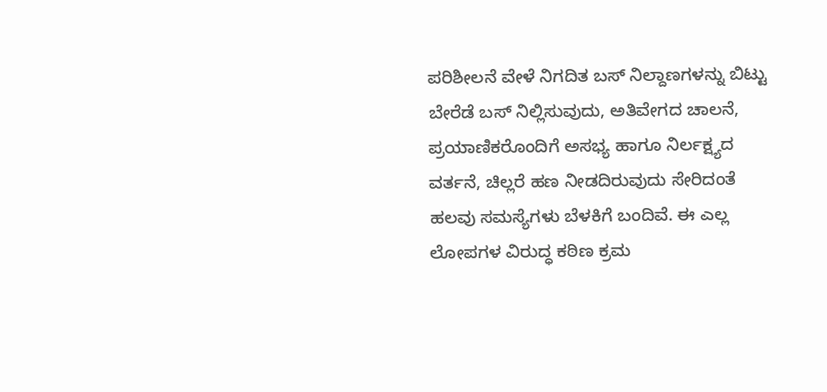ಪರಿಶೀಲನೆ ವೇಳೆ ನಿಗದಿತ ಬಸ್ ನಿಲ್ದಾಣಗಳನ್ನು ಬಿಟ್ಟು ಬೇರೆಡೆ ಬಸ್ ನಿಲ್ಲಿಸುವುದು, ಅತಿವೇಗದ ಚಾಲನೆ, ಪ್ರಯಾಣಿಕರೊಂದಿಗೆ ಅಸಭ್ಯ ಹಾಗೂ ನಿರ್ಲಕ್ಷ್ಯದ ವರ್ತನೆ, ಚಿಲ್ಲರೆ ಹಣ ನೀಡದಿರುವುದು ಸೇರಿದಂತೆ ಹಲವು ಸಮಸ್ಯೆಗಳು ಬೆಳಕಿಗೆ ಬಂದಿವೆ. ಈ ಎಲ್ಲ ಲೋಪಗಳ ವಿರುದ್ಧ ಕಠಿಣ ಕ್ರಮ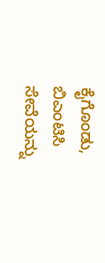ಕೈಗೊಂಡು, ಬಿಎಂಟಿಸಿ ಸೇವೆಯನ್ನು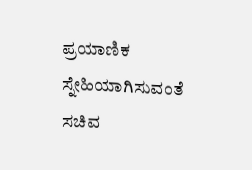ಪ್ರಯಾಣಿಕ ಸ್ನೇಹಿಯಾಗಿಸುವಂತೆ ಸಚಿವ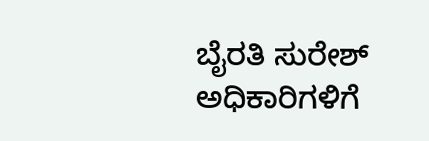ಬೈರತಿ ಸುರೇಶ್ ಅಧಿಕಾರಿಗಳಿಗೆ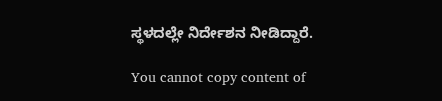ಸ್ಥಳದಲ್ಲೇ ನಿರ್ದೇಶನ ನೀಡಿದ್ದಾರೆ.

You cannot copy content of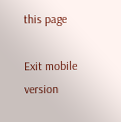this page

Exit mobile version